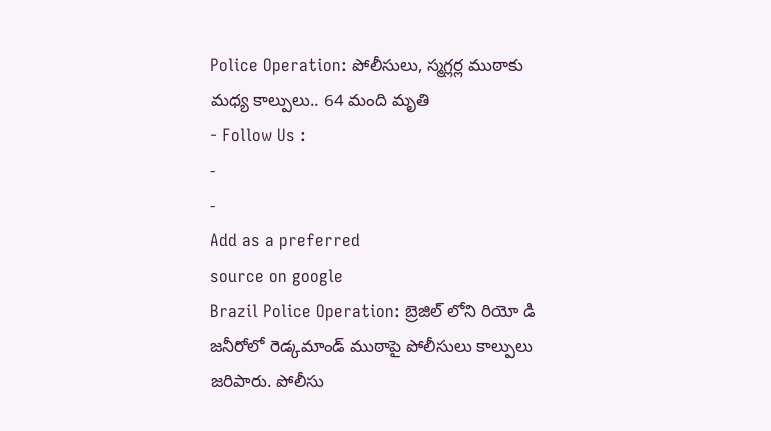Police Operation: పోలీసులు, స్మగ్లర్ల ముఠాకు మధ్య కాల్పులు.. 64 మంది మృతి
- Follow Us :
-
-
Add as a preferred
source on google
Brazil Police Operation: బ్రెజిల్ లోని రియో డి జనీరోలో రెడ్కమాండ్ ముఠాపై పోలీసులు కాల్పులు జరిపారు. పోలీసు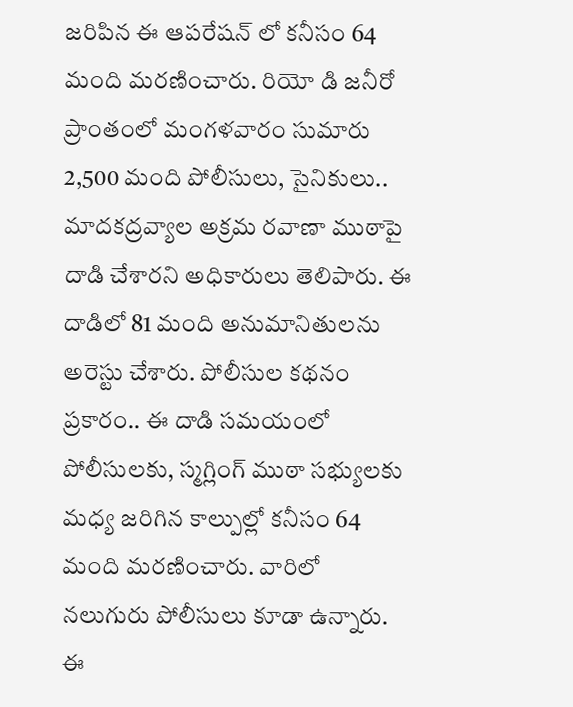జరిపిన ఈ ఆపరేషన్ లో కనీసం 64 మంది మరణించారు. రియో డి జనీరో ప్రాంతంలో మంగళవారం సుమారు 2,500 మంది పోలీసులు, సైనికులు.. మాదకద్రవ్యాల అక్రమ రవాణా ముఠాపై దాడి చేశారని అధికారులు తెలిపారు. ఈ దాడిలో 81 మంది అనుమానితులను అరెస్టు చేశారు. పోలీసుల కథనం ప్రకారం.. ఈ దాడి సమయంలో పోలీసులకు, స్మగ్లింగ్ ముఠా సభ్యులకు మధ్య జరిగిన కాల్పుల్లో కనీసం 64 మంది మరణించారు. వారిలో నలుగురు పోలీసులు కూడా ఉన్నారు. ఈ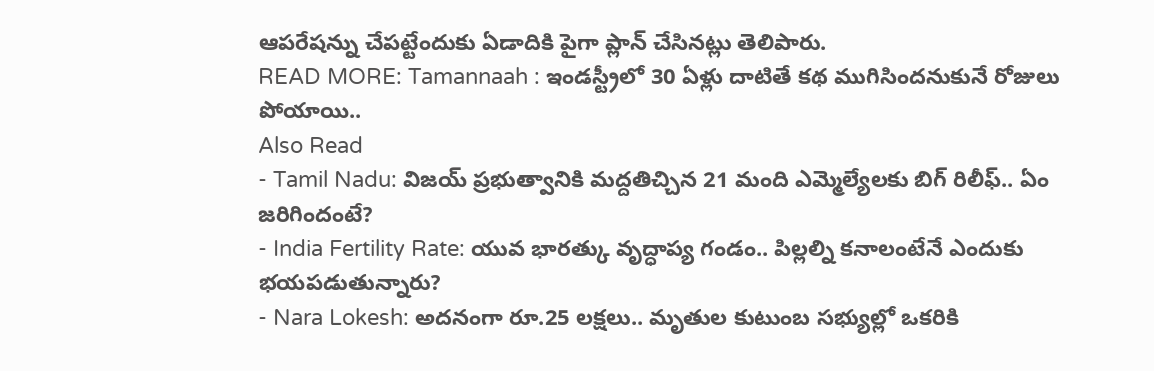ఆపరేషన్ను చేపట్టేందుకు ఏడాదికి పైగా ప్లాన్ చేసినట్లు తెలిపారు.
READ MORE: Tamannaah : ఇండస్ట్రీలో 30 ఏళ్లు దాటితే కథ ముగిసిందనుకునే రోజులు పోయాయి..
Also Read
- Tamil Nadu: విజయ్ ప్రభుత్వానికి మద్దతిచ్చిన 21 మంది ఎమ్మెల్యేలకు బిగ్ రిలీఫ్.. ఏం జరిగిందంటే?
- India Fertility Rate: యువ భారత్కు వృద్ధాప్య గండం.. పిల్లల్ని కనాలంటేనే ఎందుకు భయపడుతున్నారు?
- Nara Lokesh: అదనంగా రూ.25 లక్షలు.. మృతుల కుటుంబ సభ్యుల్లో ఒకరికి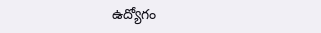ఉద్యోగం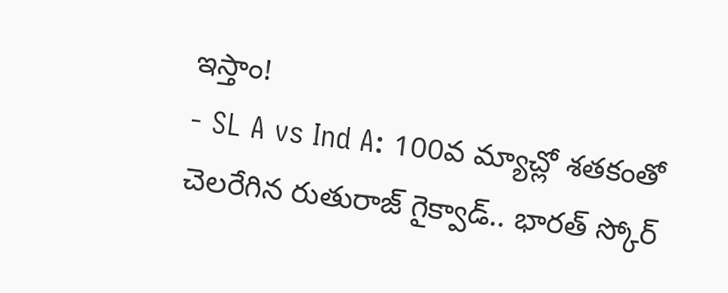ఇస్తాం!
- SL A vs Ind A: 100వ మ్యాచ్లో శతకంతో చెలరేగిన రుతురాజ్ గైక్వాడ్.. భారత్ స్కోర్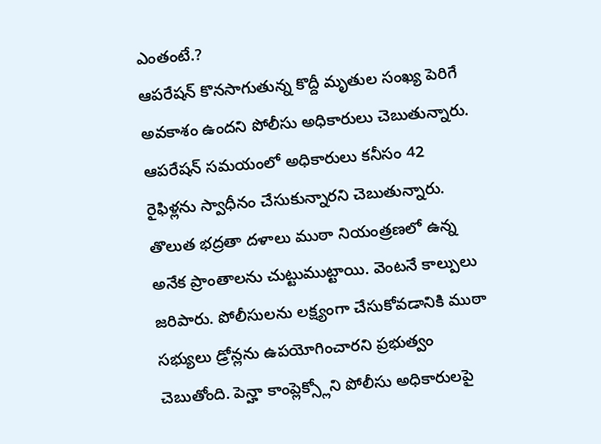ఎంతంటే.?
ఆపరేషన్ కొనసాగుతున్న కొద్దీ మృతుల సంఖ్య పెరిగే అవకాశం ఉందని పోలీసు అధికారులు చెబుతున్నారు. ఆపరేషన్ సమయంలో అధికారులు కనీసం 42 రైఫిళ్లను స్వాధీనం చేసుకున్నారని చెబుతున్నారు. తొలుత భద్రతా దళాలు ముఠా నియంత్రణలో ఉన్న అనేక ప్రాంతాలను చుట్టుముట్టాయి. వెంటనే కాల్పులు జరిపారు. పోలీసులను లక్ష్యంగా చేసుకోవడానికి ముఠా సభ్యులు డ్రోన్లను ఉపయోగించారని ప్రభుత్వం చెబుతోంది. పెన్హా కాంప్లెక్స్లోని పోలీసు అధికారులపై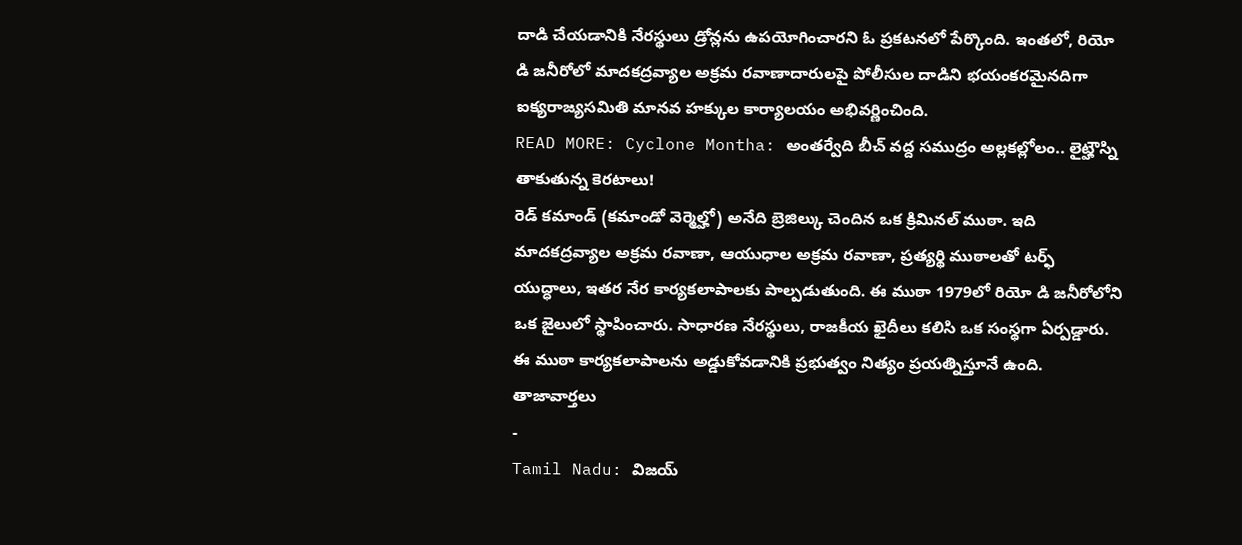దాడి చేయడానికి నేరస్థులు డ్రోన్లను ఉపయోగించారని ఓ ప్రకటనలో పేర్కొంది. ఇంతలో, రియో డి జనీరోలో మాదకద్రవ్యాల అక్రమ రవాణాదారులపై పోలీసుల దాడిని భయంకరమైనదిగా ఐక్యరాజ్యసమితి మానవ హక్కుల కార్యాలయం అభివర్ణించింది.
READ MORE: Cyclone Montha: అంతర్వేది బీచ్ వద్ద సముద్రం అల్లకల్లోలం.. లైట్హౌస్ని తాకుతున్న కెరటాలు!
రెడ్ కమాండ్ (కమాండో వెర్మెల్హో) అనేది బ్రెజిల్కు చెందిన ఒక క్రిమినల్ ముఠా. ఇది మాదకద్రవ్యాల అక్రమ రవాణా, ఆయుధాల అక్రమ రవాణా, ప్రత్యర్థి ముఠాలతో టర్ఫ్ యుద్ధాలు, ఇతర నేర కార్యకలాపాలకు పాల్పడుతుంది. ఈ ముఠా 1979లో రియో డి జనీరోలోని ఒక జైలులో స్థాపించారు. సాధారణ నేరస్థులు, రాజకీయ ఖైదీలు కలిసి ఒక సంస్థగా ఏర్పడ్డారు. ఈ ముఠా కార్యకలాపాలను అడ్డుకోవడానికి ప్రభుత్వం నిత్యం ప్రయత్నిస్తూనే ఉంది.
తాజావార్తలు
-
Tamil Nadu: విజయ్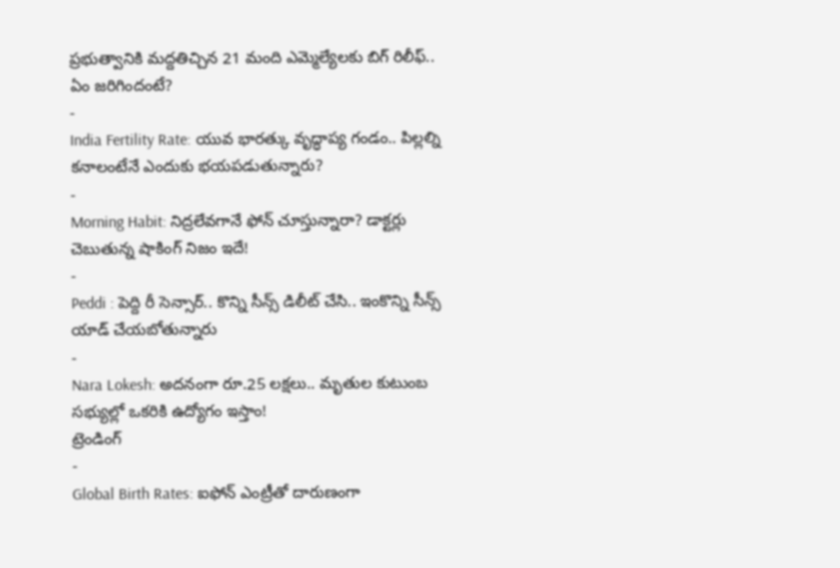ప్రభుత్వానికి మద్దతిచ్చిన 21 మంది ఎమ్మెల్యేలకు బిగ్ రిలీఫ్.. ఏం జరిగిందంటే?
-
India Fertility Rate: యువ భారత్కు వృద్ధాప్య గండం.. పిల్లల్ని కనాలంటేనే ఎందుకు భయపడుతున్నారు?
-
Morning Habit: నిద్రలేవగానే ఫోన్ చూస్తున్నారా? డాక్టర్లు చెబుతున్న షాకింగ్ నిజం ఇదే!
-
Peddi : పెద్ది రీ సెన్సార్.. కొన్ని సీన్స్ డిలీట్ చేసి.. ఇంకొన్ని సీన్స్ యాడ్ చేయబోతున్నారు
-
Nara Lokesh: అదనంగా రూ.25 లక్షలు.. మృతుల కుటుంబ సభ్యుల్లో ఒకరికి ఉద్యోగం ఇస్తాం!
ట్రెండింగ్
-
Global Birth Rates: ఐఫోన్ ఎంట్రీతో దారుణంగా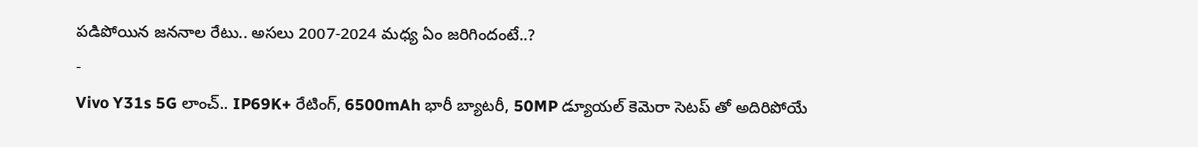పడిపోయిన జననాల రేటు.. అసలు 2007-2024 మధ్య ఏం జరిగిందంటే..?
-
Vivo Y31s 5G లాంచ్.. IP69K+ రేటింగ్, 6500mAh భారీ బ్యాటరీ, 50MP డ్యూయల్ కెమెరా సెటప్ తో అదిరిపోయే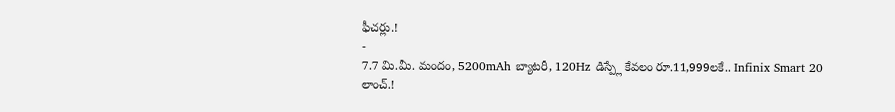ఫీచర్లు.!
-
7.7 మి.మీ. మందం, 5200mAh బ్యాటరీ, 120Hz డిస్ప్లే కేవలం రూ.11,999లకే.. Infinix Smart 20 లాంచ్.!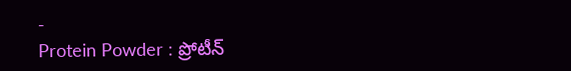-
Protein Powder : ప్రోటీన్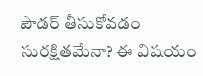పౌడర్ తీసుకోవడం సురక్షితమేనా? ఈ విషయం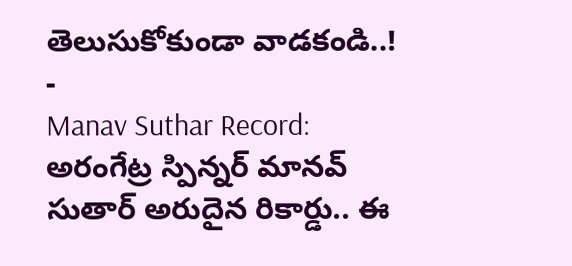తెలుసుకోకుండా వాడకండి..!
-
Manav Suthar Record: అరంగేట్ర స్పిన్నర్ మానవ్ సుతార్ అరుదైన రికార్డు.. ఈ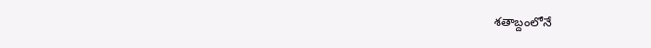శతాబ్దంలోనే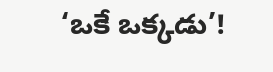‘ఒకే ఒక్కడు’!